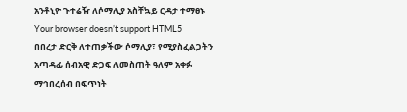አንቶኒዮ ጉተሬዥ ለሶማሊያ አስቸኳይ ርዳታ ተማፀኑ
Your browser doesn’t support HTML5
በበረታ ድርቅ ለተጠቃችው ሶማሊያ፣ የሚያስፈልጋትን አጣዳፊ ሰብአዊ ድጋፍ ለመስጠት ዓለም አቀፉ ማኅበረሰብ በፍጥነት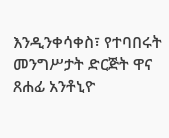እንዲንቀሳቀስ፣ የተባበሩት መንግሥታት ድርጅት ዋና ጸሐፊ አንቶኒዮ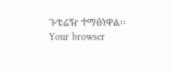ጉቴሬዥ ተማፅነዋል፡፡
Your browser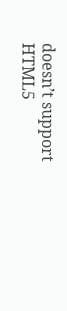doesn’t support HTML5